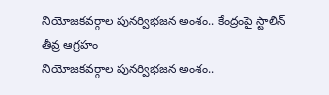నియోజకవర్గాల పునర్విభజన అంశం.. కేంద్రంపై స్టాలిన్ తీవ్ర ఆగ్రహం
నియోజకవర్గాల పునర్విభజన అంశం..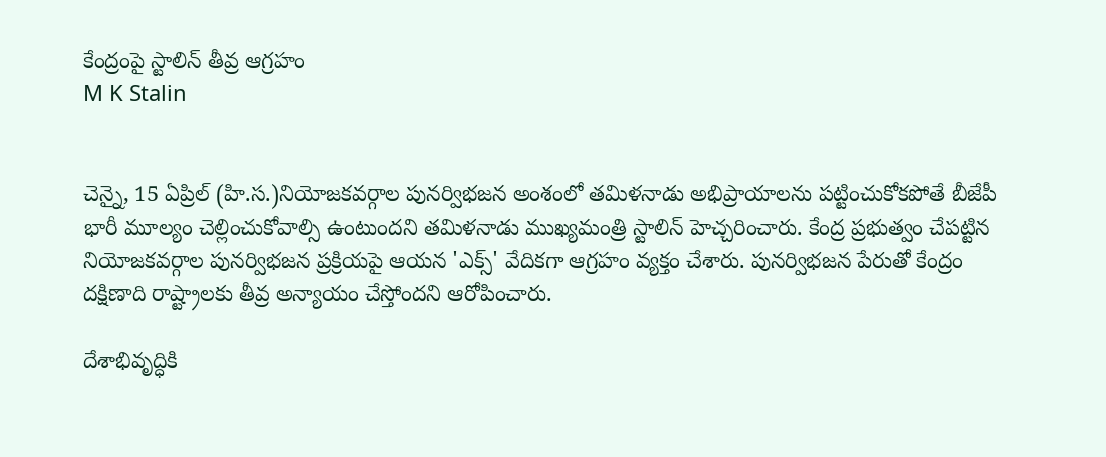కేంద్రంపై స్టాలిన్ తీవ్ర ఆగ్రహం
M K Stalin


చెన్నై, 15 ఏప్రిల్ (హి.స.)నియోజకవర్గాల పునర్విభజన అంశంలో తమిళనాడు అభిప్రాయాలను పట్టించుకోకపోతే బీజేపీ భారీ మూల్యం చెల్లించుకోవాల్సి ఉంటుందని తమిళనాడు ముఖ్యమంత్రి స్టాలిన్ హెచ్చరించారు. కేంద్ర ప్రభుత్వం చేపట్టిన నియోజకవర్గాల పునర్విభజన ప్రక్రియపై ఆయన 'ఎక్స్' వేదికగా ఆగ్రహం వ్యక్తం చేశారు. పునర్విభజన పేరుతో కేంద్రం దక్షిణాది రాష్ట్రాలకు తీవ్ర అన్యాయం చేస్తోందని ఆరోపించారు.

దేశాభివృద్ధికి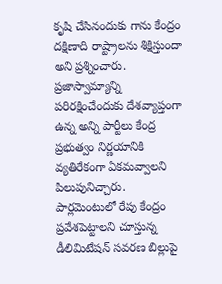కృషి చేసినందుకు గాను కేంద్రం దక్షిణాది రాష్ట్రాలను శిక్షిస్తుందా అని ప్రశ్నించారు. ప్రజాస్వామ్యాన్ని పరిరక్షించేందుకు దేశవ్యాప్తంగా ఉన్న అన్ని పార్టీలు కేంద్ర ప్రభుత్వం నిర్ణయానికి వ్యతిరేకంగా ఏకమవ్వాలని పిలుపునిచ్చారు. పార్లమెంటులో రేపు కేంద్రం ప్రవేశపెట్టాలని చూస్తున్న డీలిమిటేషన్ సవరణ బిల్లుపై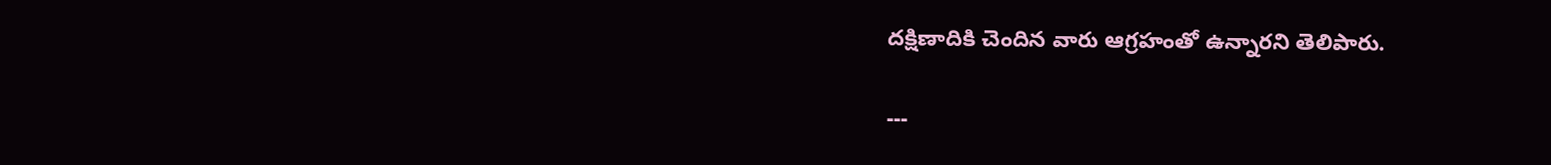దక్షిణాదికి చెందిన వారు ఆగ్రహంతో ఉన్నారని తెలిపారు.

---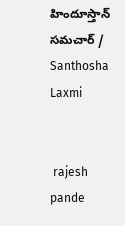హిందూస్తాన్ సమచార్ / Santhosha Laxmi


 rajesh pande